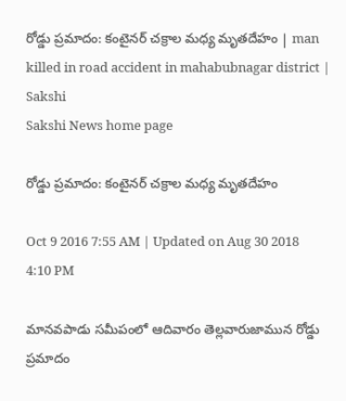రోడ్డు ప్రమాదం: కంటైనర్ చక్రాల మధ్య మృతదేహం | man killed in road accident in mahabubnagar district | Sakshi
Sakshi News home page

రోడ్డు ప్రమాదం: కంటైనర్ చక్రాల మధ్య మృతదేహం

Oct 9 2016 7:55 AM | Updated on Aug 30 2018 4:10 PM

మానవపాడు సమీపంలో ఆదివారం తెల్లవారుజామున రోడ్డు ప్రమాదం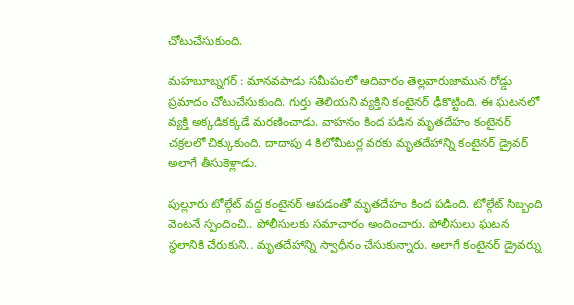చోటుచేసుకుంది.

మహబూబ్నగర్ : మానవపాడు సమీపంలో ఆదివారం తెల్లవారుజామున రోడ్డు ప్రమాదం చోటుచేసుకుంది. గుర్తు తెలియని వ్యక్తిని కంటైనర్ ఢీకొట్టింది. ఈ ఘటనలో వ్యక్తి అక్కడికక్కడే మరణించాడు. వాహనం కింద పడిన మృతదేహం కంటైనర్ చక్రలలో చిక్కుకుంది. దాదాపు 4 కిలోమీటర్ల వరకు మృతదేహాన్ని కంటైనర్ డ్రైవర్ అలాగే తీసుకెళ్లాడు.

పుల్లూరు టోల్గేట్ వద్ద కంటైనర్ ఆపడంతో మృతదేహం కింద పడింది. టోల్గేట్ సిబ్బంది వెంటనే స్పందించి.. పోలీసులకు సమాచారం అందించారు. పోలీసులు ఘటన స్థలానికి చేరుకుని.. మృతదేహాన్ని స్వాధీనం చేసుకున్నారు. అలాగే కంటైనర్ డ్రైవర్ను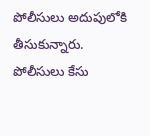పోలీసులు అదుపులోకి తీసుకున్నారు. పోలీసులు కేసు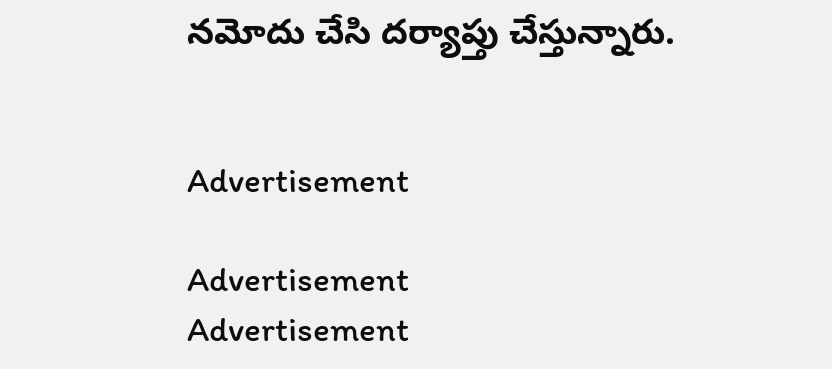నమోదు చేసి దర్యాప్తు చేస్తున్నారు.


Advertisement

Advertisement
Advertisement